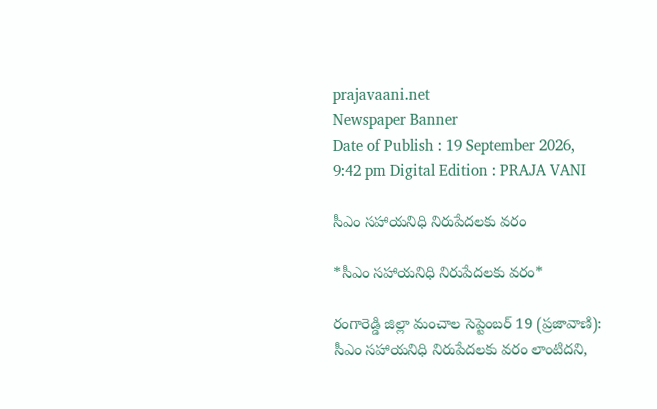prajavaani.net
Newspaper Banner
Date of Publish : 19 September 2026, 9:42 pm Digital Edition : PRAJA VANI

సీఎం సహాయనిధి నిరుపేదలకు వరం

*సీఎం సహాయనిధి నిరుపేదలకు వరం*

రంగారెడ్డి జిల్లా మంచాల సెప్టెంబర్ 19 (ప్రజావాణి): సీఎం సహాయనిధి నిరుపేదలకు వరం లాంటిదని,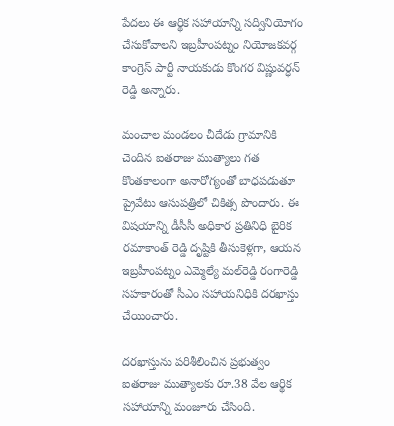పేదలు ఈ ఆర్థిక సహాయాన్ని సద్వినియోగం చేసుకోవాలని ఇబ్రహీంపట్నం నియోజకవర్గ కాంగ్రెస్ పార్టీ నాయకుడు కొంగర విష్ణువర్ధన్ రెడ్డి అన్నారు.

మంచాల మండలం చీదేడు గ్రామానికి చెందిన ఐతరాజు ముత్యాలు గత కొంతకాలంగా అనారోగ్యంతో బాధపడుతూ ప్రైవేటు ఆసుపత్రిలో చికిత్స పొందారు. ఈ విషయాన్ని డీసీసీ అధికార ప్రతినిధి బైరిక రమాకాంత్ రెడ్డి దృష్టికి తీసుకెళ్లగా, ఆయన ఇబ్రహీంపట్నం ఎమ్మెల్యే మల్‌రెడ్డి రంగారెడ్డి సహకారంతో సీఎం సహాయనిధికి దరఖాస్తు చేయించారు.

దరఖాస్తును పరిశీలించిన ప్రభుత్వం ఐతరాజు ముత్యాలకు రూ.38 వేల ఆర్థిక సహాయాన్ని మంజూరు చేసింది.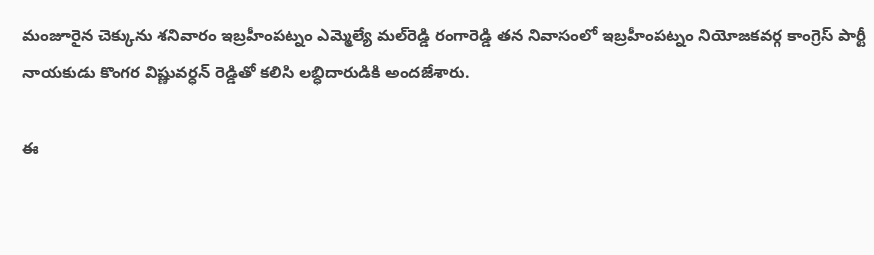మంజూరైన చెక్కును శనివారం ఇబ్రహీంపట్నం ఎమ్మెల్యే మల్‌రెడ్డి రంగారెడ్డి తన నివాసంలో ఇబ్రహీంపట్నం నియోజకవర్గ కాంగ్రెస్ పార్టీ నాయకుడు కొంగర విష్ణువర్ధన్ రెడ్డితో కలిసి లబ్ధిదారుడికి అందజేశారు.

ఈ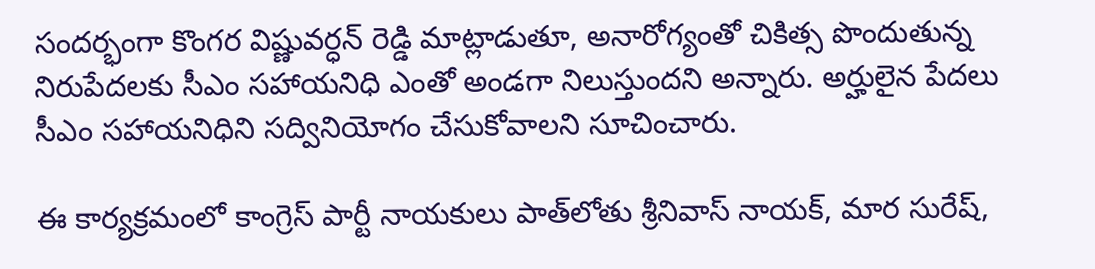సందర్భంగా కొంగర విష్ణువర్ధన్ రెడ్డి మాట్లాడుతూ, అనారోగ్యంతో చికిత్స పొందుతున్న నిరుపేదలకు సీఎం సహాయనిధి ఎంతో అండగా నిలుస్తుందని అన్నారు. అర్హులైన పేదలు సీఎం సహాయనిధిని సద్వినియోగం చేసుకోవాలని సూచించారు.

ఈ కార్యక్రమంలో కాంగ్రెస్ పార్టీ నాయకులు పాత్‌లోతు శ్రీనివాస్ నాయక్, మార సురేష్,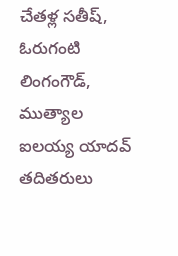చేతళ్ల సతీష్, ఓరుగంటి లింగంగౌడ్, ముత్యాల ఐలయ్య యాదవ్ తదితరులు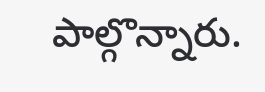పాల్గొన్నారు.